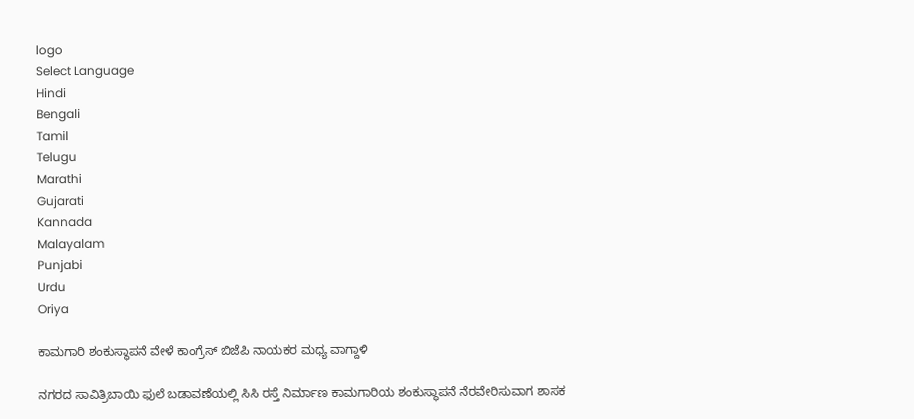logo
Select Language
Hindi
Bengali
Tamil
Telugu
Marathi
Gujarati
Kannada
Malayalam
Punjabi
Urdu
Oriya

ಕಾಮಗಾರಿ ಶಂಕುಸ್ಥಾಪನೆ ವೇಳೆ ಕಾಂಗ್ರೆಸ್ ಬಿಜೆಪಿ ನಾಯಕರ ಮಧ್ಯ ವಾಗ್ದಾಳಿ

ನಗರದ ಸಾವಿತ್ರಿಬಾಯಿ ಫುಲೆ ಬಡಾವಣೆಯಲ್ಲಿ ಸಿಸಿ ರಸ್ತೆ ನಿರ್ಮಾಣ ಕಾಮಗಾರಿಯ ಶಂಕುಸ್ಥಾಪನೆ ನೆರವೇರಿಸುವಾಗ ಶಾಸಕ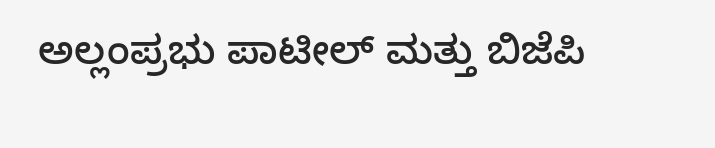ಅಲ್ಲಂಪ್ರಭು ಪಾಟೀಲ್ ಮತ್ತು ಬಿಜೆಪಿ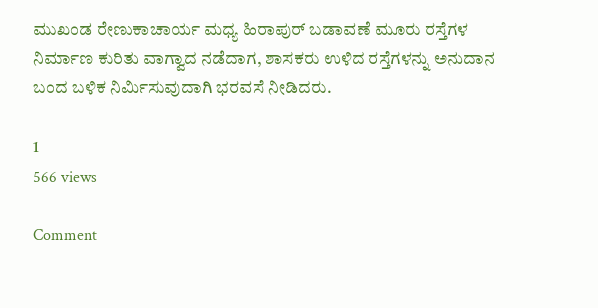ಮುಖಂಡ ರೇಣುಕಾಚಾರ್ಯ ಮಧ್ಯ ಹಿರಾಪುರ್ ಬಡಾವಣೆ ಮೂರು ರಸ್ತೆಗಳ ನಿರ್ಮಾಣ ಕುರಿತು ವಾಗ್ವಾದ ನಡೆದಾಗ, ಶಾಸಕರು ಉಳಿದ ರಸ್ತೆಗಳನ್ನು ಅನುದಾನ ಬಂದ ಬಳಿಕ ನಿರ್ಮಿಸುವುದಾಗಿ ಭರವಸೆ ನೀಡಿದರು.

1
566 views

Comment